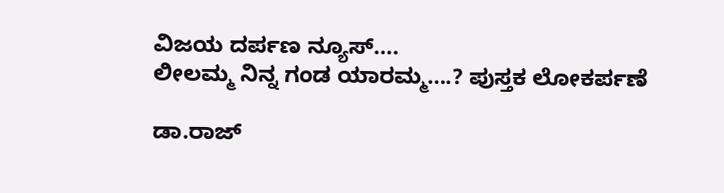ವಿಜಯ ದರ್ಪಣ ನ್ಯೂಸ್….
ಲೀಲಮ್ಮ ನಿನ್ನ ಗಂಡ ಯಾರಮ್ಮ….? ಪುಸ್ತಕ ಲೋಕರ್ಪಣೆ

ಡಾ.ರಾಜ್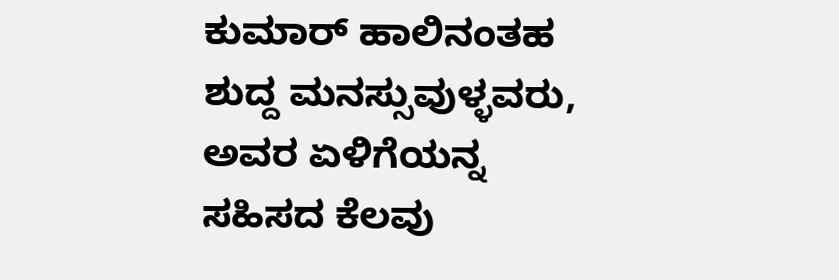ಕುಮಾರ್ ಹಾಲಿನಂತಹ ಶುದ್ದ ಮನಸ್ಸುವುಳ್ಳವರು, ಅವರ ಏಳಿಗೆಯನ್ನ ಸಹಿಸದ ಕೆಲವು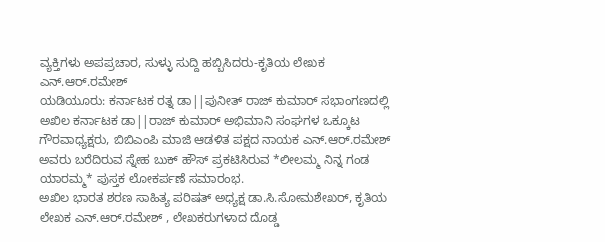ವ್ಯಕ್ತಿಗಳು ಅಪಪ್ರಚಾರ, ಸುಳ್ಳು ಸುದ್ದಿ ಹಬ್ಬಿಸಿದರು-ಕೃತಿಯ ಲೇಖಕ ಎನ್.ಆರ್.ರಮೇಶ್
ಯಡಿಯೂರು: ಕರ್ನಾಟಕ ರತ್ನ ಡಾ||ಪುನೀತ್ ರಾಜ್ ಕುಮಾರ್ ಸಭಾಂಗಣದಲ್ಲಿ ಅಖಿಲ ಕರ್ನಾಟಕ ಡಾ||ರಾಜ್ ಕುಮಾರ್ ಅಭಿಮಾನಿ ಸಂಘಗಳ ಒಕ್ಕೂಟ ಗೌರವಾಧ್ಯಕ್ಷರು, ಬಿಬಿಎಂಪಿ ಮಾಜಿ ಆಡಳಿತ ಪಕ್ಷದ ನಾಯಕ ಎನ್.ಆರ್.ರಮೇಶ್ ಅವರು ಬರೆದಿರುವ ಸ್ನೇಹ ಬುಕ್ ಹೌಸ್ ಪ್ರಕಟಿಸಿರುವ *ಲೀಲಮ್ಮ ನಿನ್ನ ಗಂಡ ಯಾರಮ್ಮ* ಪುಸ್ತಕ ಲೋಕರ್ಪಣೆ ಸಮಾರಂಭ.
ಅಖಿಲ ಭಾರತ ಶರಣ ಸಾಹಿತ್ಯ ಪರಿಷತ್ ಅಧ್ಯಕ್ಷ ಡಾ.ಸಿ.ಸೋಮಶೇಖರ್, ಕೃತಿಯ ಲೇಖಕ ಎನ್.ಆರ್.ರಮೇಶ್ , ಲೇಖಕರುಗಳಾದ ದೊಡ್ಡ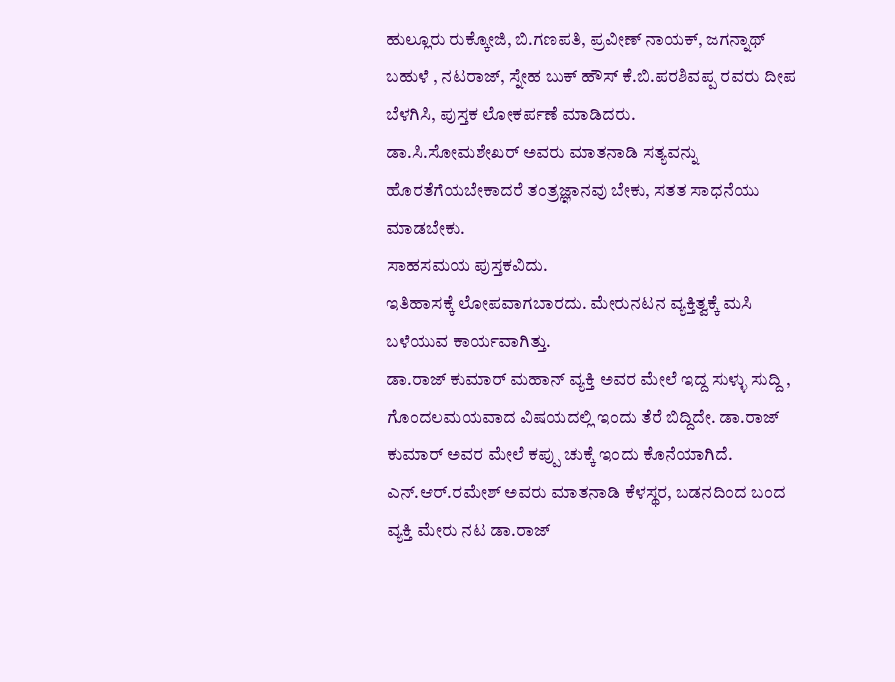ಹುಲ್ಲೂರು ರುಕ್ಕೋಜಿ, ಬಿ.ಗಣಪತಿ, ಪ್ರವೀಣ್ ನಾಯಕ್, ಜಗನ್ನಾಥ್ ಬಹುಳೆ , ನಟರಾಜ್, ಸ್ನೇಹ ಬುಕ್ ಹೌಸ್ ಕೆ.ಬಿ.ಪರಶಿವಪ್ಪ ರವರು ದೀಪ ಬೆಳಗಿಸಿ, ಪುಸ್ತಕ ಲೋಕರ್ಪಣೆ ಮಾಡಿದರು.
ಡಾ.ಸಿ.ಸೋಮಶೇಖರ್ ಅವರು ಮಾತನಾಡಿ ಸತ್ಯವನ್ನು ಹೊರತೆಗೆಯಬೇಕಾದರೆ ತಂತ್ರಜ್ಞಾನವು ಬೇಕು, ಸತತ ಸಾಧನೆಯು ಮಾಡಬೇಕು.
ಸಾಹಸಮಯ ಪುಸ್ತಕವಿದು.
ಇತಿಹಾಸಕ್ಕೆ ಲೋಪವಾಗಬಾರದು. ಮೇರುನಟನ ವ್ಯಕ್ತಿತ್ವಕ್ಕೆ ಮಸಿ ಬಳೆಯುವ ಕಾರ್ಯವಾಗಿತ್ತು.
ಡಾ.ರಾಜ್ ಕುಮಾರ್ ಮಹಾನ್ ವ್ಯಕ್ತಿ ಅವರ ಮೇಲೆ ಇದ್ದ ಸುಳ್ಳು ಸುದ್ದಿ , ಗೊಂದಲಮಯವಾದ ವಿಷಯದಲ್ಲಿ ಇಂದು ತೆರೆ ಬಿದ್ದಿದೇ. ಡಾ.ರಾಜ್ ಕುಮಾರ್ ಅವರ ಮೇಲೆ ಕಪ್ಪು ಚುಕ್ಕೆ ಇಂದು ಕೊನೆಯಾಗಿದೆ.
ಎನ್.ಆರ್.ರಮೇಶ್ ಅವರು ಮಾತನಾಡಿ ಕೆಳಸ್ಥರ, ಬಡನದಿಂದ ಬಂದ ವ್ಯಕ್ತಿ ಮೇರು ನಟ ಡಾ.ರಾಜ್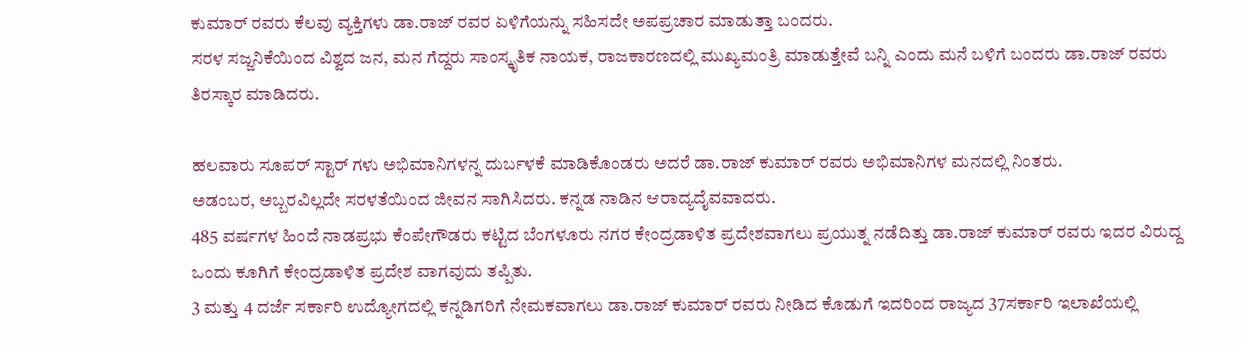ಕುಮಾರ್ ರವರು ಕೆಲವು ವ್ಯಕ್ತಿಗಳು ಡಾ.ರಾಜ್ ರವರ ಏಳಿಗೆಯನ್ನು ಸಹಿಸದೇ ಅಪಪ್ರಚಾರ ಮಾಡುತ್ತಾ ಬಂದರು.
ಸರಳ ಸಜ್ಜನಿಕೆಯಿಂದ ವಿಶ್ವದ ಜನ, ಮನ ಗೆದ್ದರು ಸಾಂಸ್ಕೃತಿಕ ನಾಯಕ, ರಾಜಕಾರಣದಲ್ಲಿ ಮುಖ್ಯಮಂತ್ರಿ ಮಾಡುತ್ತೇವೆ ಬನ್ನಿ ಎಂದು ಮನೆ ಬಳಿಗೆ ಬಂದರು ಡಾ.ರಾಜ್ ರವರು ತಿರಸ್ಕಾರ ಮಾಡಿದರು.

ಹಲವಾರು ಸೂಪರ್ ಸ್ಟಾರ್ ಗಳು ಅಭಿಮಾನಿಗಳನ್ನ ದುರ್ಬಳಕೆ ಮಾಡಿಕೊಂಡರು ಅದರೆ ಡಾ.ರಾಜ್ ಕುಮಾರ್ ರವರು ಅಭಿಮಾನಿಗಳ ಮನದಲ್ಲಿ ನಿಂತರು.
ಅಡಂಬರ, ಅಬ್ಬರವಿಲ್ಲದೇ ಸರಳತೆಯಿಂದ ಜೀವನ ಸಾಗಿಸಿದರು. ಕನ್ನಡ ನಾಡಿನ ಆರಾದ್ಯದೈವವಾದರು.
485 ವರ್ಷಗಳ ಹಿಂದೆ ನಾಡಪ್ರಭು ಕೆಂಪೇಗೌಡರು ಕಟ್ಟಿದ ಬೆಂಗಳೂರು ನಗರ ಕೇಂದ್ರಡಾಳಿತ ಪ್ರದೇಶವಾಗಲು ಪ್ರಯುತ್ನ ನಡೆದಿತ್ತು ಡಾ.ರಾಜ್ ಕುಮಾರ್ ರವರು ಇದರ ವಿರುದ್ದ ಒಂದು ಕೂಗಿಗೆ ಕೇಂದ್ರಡಾಳಿತ ಪ್ರದೇಶ ವಾಗವುದು ತಪ್ಪಿತು.
3 ಮತ್ತು 4 ದರ್ಜೆ ಸರ್ಕಾರಿ ಉದ್ಯೋಗದಲ್ಲಿ ಕನ್ನಡಿಗರಿಗೆ ನೇಮಕವಾಗಲು ಡಾ.ರಾಜ್ ಕುಮಾರ್ ರವರು ನೀಡಿದ ಕೊಡುಗೆ ಇದರಿಂದ ರಾಜ್ಯದ 37ಸರ್ಕಾರಿ ಇಲಾಖೆಯಲ್ಲಿ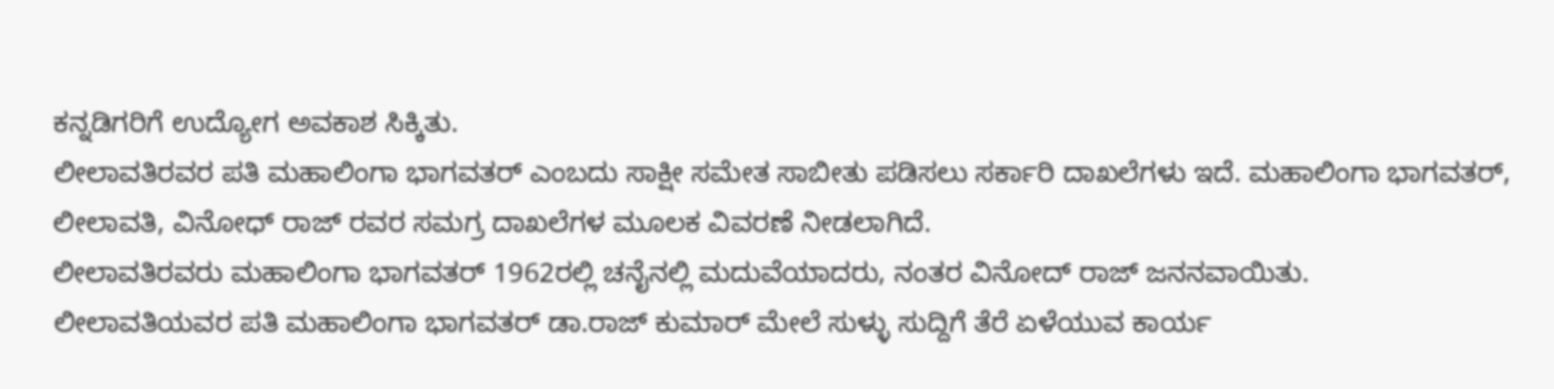ಕನ್ನಡಿಗರಿಗೆ ಉದ್ಯೋಗ ಅವಕಾಶ ಸಿಕ್ಕಿತು.
ಲೀಲಾವತಿರವರ ಪತಿ ಮಹಾಲಿಂಗಾ ಭಾಗವತರ್ ಎಂಬದು ಸಾಕ್ಷೀ ಸಮೇತ ಸಾಬೀತು ಪಡಿಸಲು ಸರ್ಕಾರಿ ದಾಖಲೆಗಳು ಇದೆ. ಮಹಾಲಿಂಗಾ ಭಾಗವತರ್, ಲೀಲಾವತಿ, ವಿನೋಧ್ ರಾಜ್ ರವರ ಸಮಗ್ರ ದಾಖಲೆಗಳ ಮೂಲಕ ವಿವರಣೆ ನೀಡಲಾಗಿದೆ.
ಲೀಲಾವತಿರವರು ಮಹಾಲಿಂಗಾ ಭಾಗವತರ್ 1962ರಲ್ಲಿ ಚನೈನಲ್ಲಿ ಮದುವೆಯಾದರು, ನಂತರ ವಿನೋದ್ ರಾಜ್ ಜನನವಾಯಿತು.
ಲೀಲಾವತಿಯವರ ಪತಿ ಮಹಾಲಿಂಗಾ ಭಾಗವತರ್ ಡಾ.ರಾಜ್ ಕುಮಾರ್ ಮೇಲೆ ಸುಳ್ಳು ಸುದ್ದಿಗೆ ತೆರೆ ಏಳೆಯುವ ಕಾರ್ಯ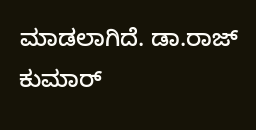ಮಾಡಲಾಗಿದೆ. ಡಾ.ರಾಜ್ ಕುಮಾರ್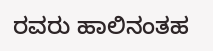ರವರು ಹಾಲಿನಂತಹ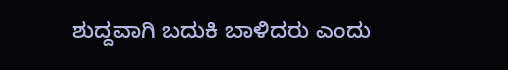ಶುದ್ದವಾಗಿ ಬದುಕಿ ಬಾಳಿದರು ಎಂದು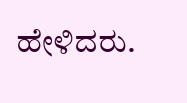ಹೇಳಿದರು.